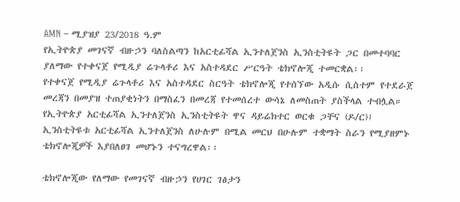AMN – ሚያዝያ 23/2018 ዓ.ም
የኢትዮጵያ መገናኛ ብዙኃን ባለስልጣን ከአርቲፊሻል ኢንተለጀንስ ኢንስቲትዩት ጋር በመተባባር ያለማው የተቀናጀ የሚዲያ ሬጉላቶሪ እና አስተዳደር ሥርዓት ቴክኖሎጂ ተመርቋል፡፡
የተቀናጀ የሚዲያ ሬጉላቶሪ እና አስተዳደር ስርዓት ቴክኖሎጂ የተሰኘው አዲሱ ሲስተም የተደራጀ መረጃን በመያዝ ተጠያቂነትን በማስፈን በመረጃ የተመሰረተ ውሳኔ ለመስጠት ያስችላል ተብሏል።
የኢትዮጵያ አርቲፊሻል ኢንተለጀንስ ኢንስቲትዩት ዋና ዳይሬክተር ወርቁ ጋቸና (ዶ/ር)፤ ኢንስቲትዩቱ አርቲፊሻል ኢንተለጀንስ ለሁሉም በሚል መርህ በሁሉም ተቋማት ስራን የሚያዘምኑ ቴክኖሎጂዎች እያበለፀገ መሆኑን ተናግረዋል፡፡

ቴክኖሎጂው የለማው የመገናኛ ብዙኃን የሀገር ገፅታን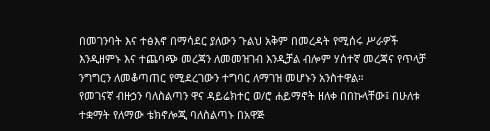በመገንባት እና ተፅእኖ በማሳደር ያለውን ጉልህ አቅም በመረዳት የሚሰሩ ሥራዎች እንዲዘምኑ እና ተጨባጭ መረጃን ለመመዝገብ እንዲቻል ብሎም ሃሰተኛ መረጃና የጥላቻ ንግግርን ለመቆጣጠር የሚደረገውን ተግባር ለማገዝ መሆኑን አንስተዋል።
የመገናኛ ብዙኃን ባለስልጣን ዋና ዳይሬክተር ወ/ሮ ሐይማኖት ዘለቀ በበኩላቸው፤ በሁለቱ ተቋማት የለማው ቴክኖሎጂ ባለስልጣኑ በአዋጅ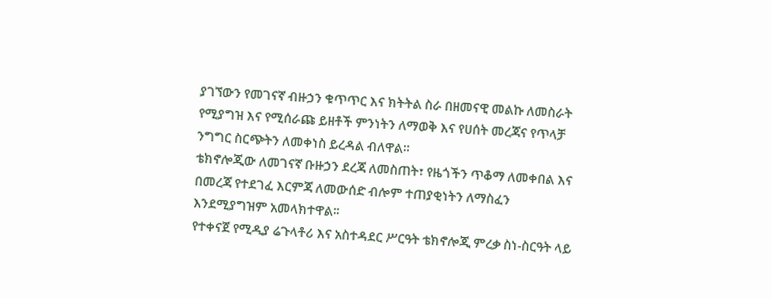ያገኘውን የመገናኛ ብዙኃን ቁጥጥር እና ክትትል ስራ በዘመናዊ መልኩ ለመስራት የሚያግዝ እና የሚሰራጩ ይዘቶች ምንነትን ለማወቅ እና የሀሰት መረጃና የጥላቻ ንግግር ስርጭትን ለመቀነስ ይረዳል ብለዋል።
ቴክኖሎጂው ለመገናኛ ቡዙኃን ደረጃ ለመስጠት፣ የዜጎችን ጥቆማ ለመቀበል እና በመረጃ የተደገፈ እርምጃ ለመውሰድ ብሎም ተጠያቂነትን ለማስፈን እንደሚያግዝም አመላክተዋል፡፡
የተቀናጀ የሚዲያ ሬጉላቶሪ እና አስተዳደር ሥርዓት ቴክኖሎጂ ምረቃ ስነ-ስርዓት ላይ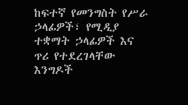ከፍተኛ የመንግስት የሥራ ኃላፊዎች፣ የሚዲያ ተቋማት ኃላፊዎች እና ጥሪ የተደረገላቸው እንግዶች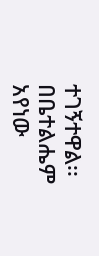ተገኝተዋል፡፡
በቤተልሔም አየነው